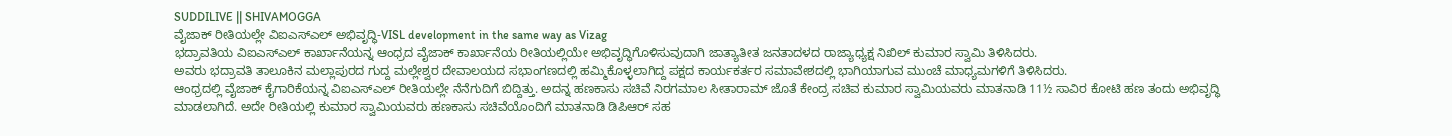SUDDILIVE || SHIVAMOGGA
ವೈಜಾಕ್ ರೀತಿಯಲ್ಲೇ ವಿಐಎಸ್ಎಲ್ ಅಭಿವೃದ್ಧಿ-VISL development in the same way as Vizag
ಭದ್ರಾವತಿಯ ವಿಐಎಸ್ಎಲ್ ಕಾರ್ಖಾನೆಯನ್ನ ಆಂಧ್ರದ ವೈಜಾಕ್ ಕಾರ್ಖಾನೆಯ ರೀತಿಯಲ್ಲಿಯೇ ಅಭಿವೃದ್ಧಿಗೊಳಿಸುವುದಾಗಿ ಜಾತ್ಯಾತೀತ ಜನತಾದಳದ ರಾಜ್ಯಾಧ್ಯಕ್ಷ ನಿಖಿಲ್ ಕುಮಾರ ಸ್ವಾಮಿ ತಿಳಿಸಿದರು.
ಅವರು ಭದ್ರಾವತಿ ತಾಲೂಕಿನ ಮಲ್ಲಾಪುರದ ಗುದ್ದ ಮಲ್ಲೇಶ್ವರ ದೇವಾಲಯದ ಸಭಾಂಗಣದಲ್ಲಿ ಹಮ್ಮಿಕೊಳ್ಳಲಾಗಿದ್ದ ಪಕ್ಷದ ಕಾರ್ಯಕರ್ತರ ಸಮಾವೇಶದಲ್ಲಿ ಭಾಗಿಯಾಗುವ ಮುಂಚೆ ಮಾಧ್ಯಮಗಳಿಗೆ ತಿಳಿಸಿದರು.
ಆಂಧ್ರದಲ್ಲಿ ವೈಜಾಕ್ ಕೈಗಾರಿಕೆಯನ್ನ ವಿಐಎಸ್ಎಲ್ ರೀತಿಯಲ್ಲೇ ನೆನೆಗುದಿಗೆ ಬಿದ್ದಿತ್ತು. ಅದನ್ನ ಹಣಕಾಸು ಸಚಿವೆ ನಿರಗಮಾಲ ಸೀತಾರಾಮ್ ಜೊತೆ ಕೇಂದ್ರ ಸಚಿವ ಕುಮಾರ ಸ್ವಾಮಿಯವರು ಮಾತನಾಡಿ 11½ ಸಾವಿರ ಕೋಟಿ ಹಣ ತಂದು ಅಭಿವೃದ್ಧಿ ಮಾಡಲಾಗಿದೆ. ಅದೇ ರೀತಿಯಲ್ಲಿ ಕುಮಾರ ಸ್ವಾಮಿಯವರು ಹಣಕಾಸು ಸಚಿವೆಯೊಂದಿಗೆ ಮಾತನಾಡಿ ಡಿಪಿಆರ್ ಸಹ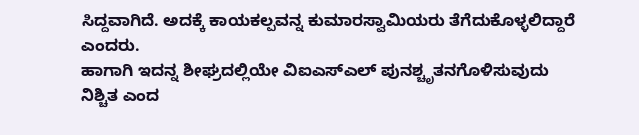ಸಿದ್ದವಾಗಿದೆ. ಅದಕ್ಕೆ ಕಾಯಕಲ್ಪವನ್ನ ಕುಮಾರಸ್ವಾಮಿಯರು ತೆಗೆದುಕೊಳ್ಳಲಿದ್ದಾರೆ ಎಂದರು.
ಹಾಗಾಗಿ ಇದನ್ನ ಶೀಘ್ರದಲ್ಲಿಯೇ ವಿಐಎಸ್ಎಲ್ ಪುನಶ್ಚೃತನಗೊಳಿಸುವುದು ನಿಶ್ಚಿತ ಎಂದ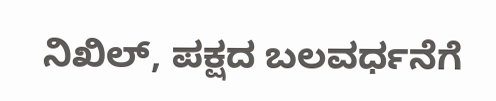ನಿಖಿಲ್, ಪಕ್ಷದ ಬಲವರ್ಧನೆಗೆ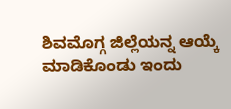ಶಿವಮೊಗ್ಗ ಜಿಲ್ಲೆಯನ್ನ ಆಯ್ಕೆ ಮಾಡಿಕೊಂಡು ಇಂದು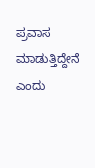ಪ್ರವಾಸ ಮಾಡುತ್ತಿದ್ದೇನೆ ಎಂದು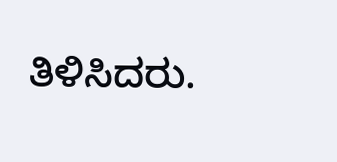ತಿಳಿಸಿದರು.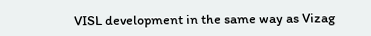VISL development in the same way as Vizag